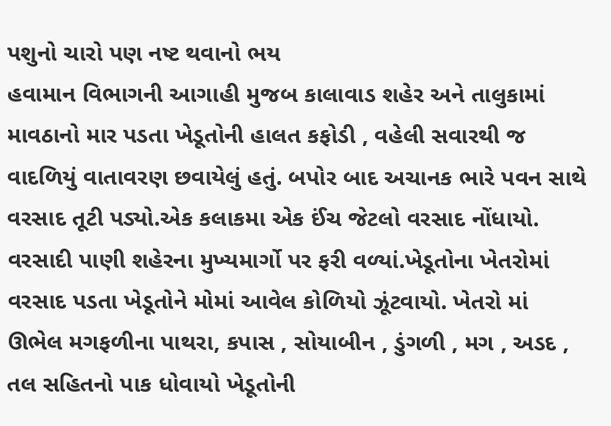પશુનો ચારો પણ નષ્ટ થવાનો ભય
હવામાન વિભાગની આગાહી મુજબ કાલાવાડ શહેર અને તાલુકામાં માવઠાનો માર પડતા ખેડૂતોની હાલત કફોડી , વહેલી સવારથી જ વાદળિયું વાતાવરણ છવાયેલું હતું. બપોર બાદ અચાનક ભારે પવન સાથે વરસાદ તૂટી પડ્યો.એક કલાકમા એક ઈંચ જેટલો વરસાદ નોંધાયો. વરસાદી પાણી શહેરના મુખ્યમાર્ગો પર ફરી વળ્યાં.ખેડૂતોના ખેતરોમાં વરસાદ પડતા ખેડૂતોને મોમાં આવેલ કોળિયો ઝૂંટવાયો. ખેતરો માં ઊભેલ મગફળીના પાથરા, કપાસ , સોયાબીન , ડુંગળી , મગ , અડદ , તલ સહિતનો પાક ધોવાયો ખેડૂતોની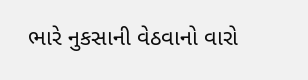ભારે નુકસાની વેઠવાનો વારો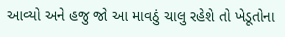આવ્યો અને હજુ જો આ માવઠું ચાલુ રહેશે તો ખેડૂતોના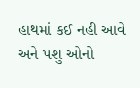હાથમાં કઈ નહી આવે અને પશુ ઓનો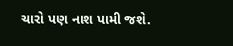ચારો પણ નાશ પામી જશે.